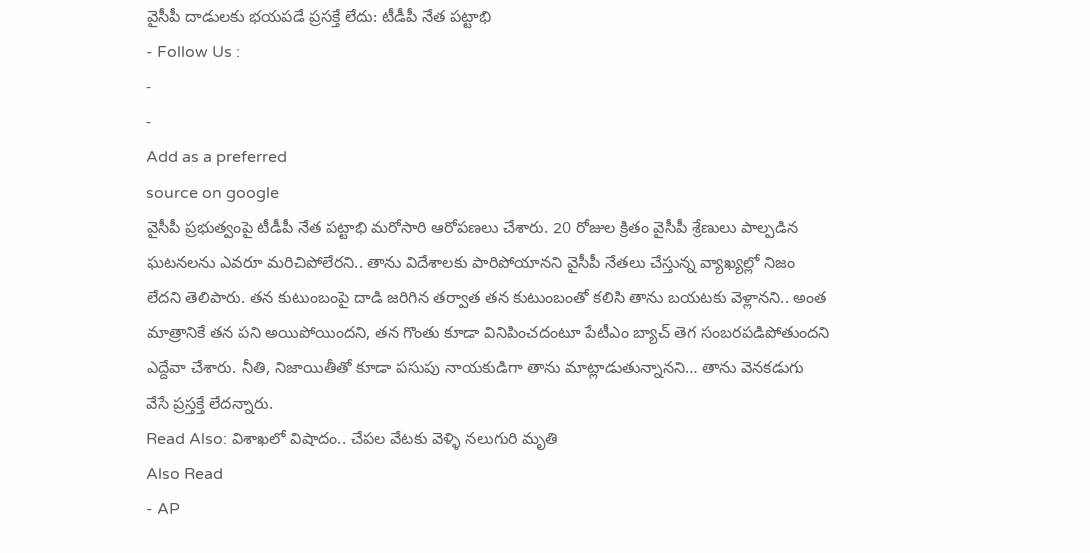వైసీపీ దాడులకు భయపడే ప్రసక్తే లేదు: టీడీపీ నేత పట్టాభి
- Follow Us :
-
-
Add as a preferred
source on google
వైసీపీ ప్రభుత్వంపై టీడీపీ నేత పట్టాభి మరోసారి ఆరోపణలు చేశారు. 20 రోజుల క్రితం వైసీపీ శ్రేణులు పాల్పడిన ఘటనలను ఎవరూ మరిచిపోలేరని.. తాను విదేశాలకు పారిపోయానని వైసీపీ నేతలు చేస్తున్న వ్యాఖ్యల్లో నిజం లేదని తెలిపారు. తన కుటుంబంపై దాడి జరిగిన తర్వాత తన కుటుంబంతో కలిసి తాను బయటకు వెళ్లానని.. అంత మాత్రానికే తన పని అయిపోయిందని, తన గొంతు కూడా వినిపించదంటూ పేటీఎం బ్యాచ్ తెగ సంబరపడిపోతుందని ఎద్దేవా చేశారు. నీతి, నిజాయితీతో కూడా పసుపు నాయకుడిగా తాను మాట్లాడుతున్నానని… తాను వెనకడుగు వేసే ప్రస్తక్తే లేదన్నారు.
Read Also: విశాఖలో విషాదం.. చేపల వేటకు వెళ్ళి నలుగురి మృతి
Also Read
- AP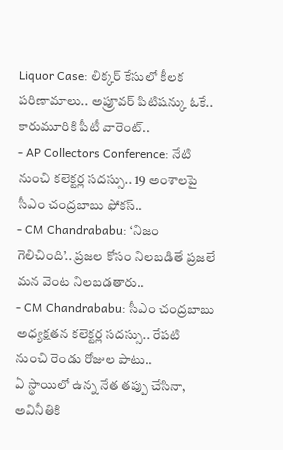Liquor Case: లిక్కర్ కేసులో కీలక పరిణామాలు.. అప్రూవర్ పిటిషన్కు ఓకే.. కారుమూరికి పీటీ వారెంట్..
- AP Collectors Conference: నేటి నుంచి కలెక్టర్ల సదస్సు.. 19 అంశాలపై సీఎం చంద్రబాబు ఫోకస్..
- CM Chandrababu: ‘నిజం గెలిచింది’.. ప్రజల కోసం నిలబడితే ప్రజలే మన వెంట నిలబడతారు..
- CM Chandrababu: సీఎం చంద్రబాబు అధ్యక్షతన కలెక్టర్ల సదస్సు.. రేపటి నుంచి రెండు రోజుల పాటు..
ఏ స్థాయిలో ఉన్న నేత తప్పు చేసినా, అవినీతికి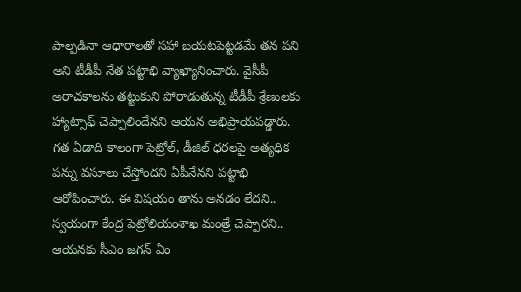పాల్పడినా ఆధారాలతో సహా బయటపెట్టడమే తన పని అని టీడీపీ నేత పట్టాభి వ్యాఖ్యానించారు. వైసీపీ అరాచకాలను తట్టుకుని పోరాడుతున్న టీడీపీ శ్రేణులకు హ్యాట్సాఫ్ చెప్పాలిందేనని ఆయన అభిప్రాయపడ్డారు. గత ఏడాది కాలంగా పెట్రోల్, డీజిల్ ధరలపై అత్యధిక పన్ను వసూలు చేస్తోందని ఏపీనేనని పట్టాభి ఆరోపించారు. ఈ విషయం తాను అనడం లేదని.. స్వయంగా కేంద్ర పెట్రోలియంశాఖ మంత్రే చెప్పారని.. ఆయనకు సీఎం జగన్ ఏం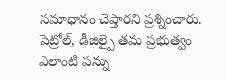సమాధానం చెప్తారని ప్రశ్నించారు. పెట్రోల్, డీజిల్పై తమ ప్రభుత్వం ఎలాంటి పన్ను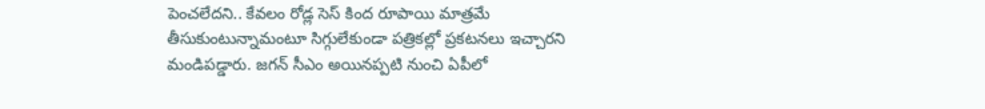పెంచలేదని.. కేవలం రోడ్ల సెస్ కింద రూపాయి మాత్రమే తీసుకుంటున్నామంటూ సిగ్గులేకుండా పత్రికల్లో ప్రకటనలు ఇచ్చారని మండిపడ్డారు. జగన్ సీఎం అయినప్పటి నుంచి ఏపీలో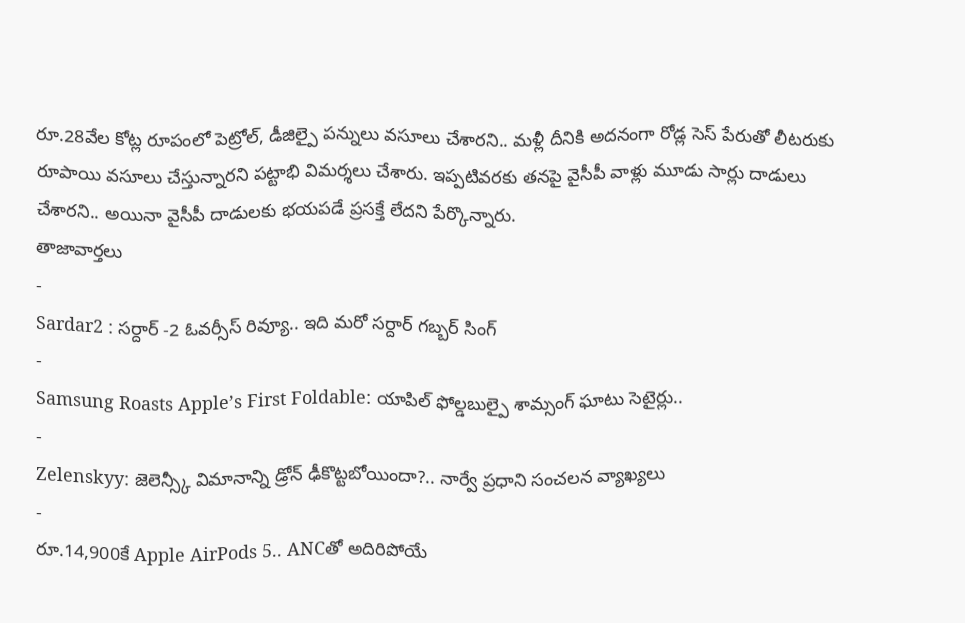రూ.28వేల కోట్ల రూపంలో పెట్రోల్, డీజిల్పై పన్నులు వసూలు చేశారని.. మళ్లీ దీనికి అదనంగా రోడ్ల సెస్ పేరుతో లీటరుకు రూపాయి వసూలు చేస్తున్నారని పట్టాభి విమర్శలు చేశారు. ఇప్పటివరకు తనపై వైసీపీ వాళ్లు మూడు సార్లు దాడులు చేశారని.. అయినా వైసీపీ దాడులకు భయపడే ప్రసక్తే లేదని పేర్కొన్నారు.
తాజావార్తలు
-
Sardar2 : సర్దార్ -2 ఓవర్సీస్ రివ్యూ.. ఇది మరో సర్దార్ గబ్బర్ సింగ్
-
Samsung Roasts Apple’s First Foldable: యాపిల్ ఫోల్డబుల్పై శామ్సంగ్ ఘాటు సెటైర్లు..
-
Zelenskyy: జెలెన్స్కీ విమానాన్ని డ్రోన్ ఢీకొట్టబోయిందా?.. నార్వే ప్రధాని సంచలన వ్యాఖ్యలు
-
రూ.14,900కే Apple AirPods 5.. ANCతో అదిరిపోయే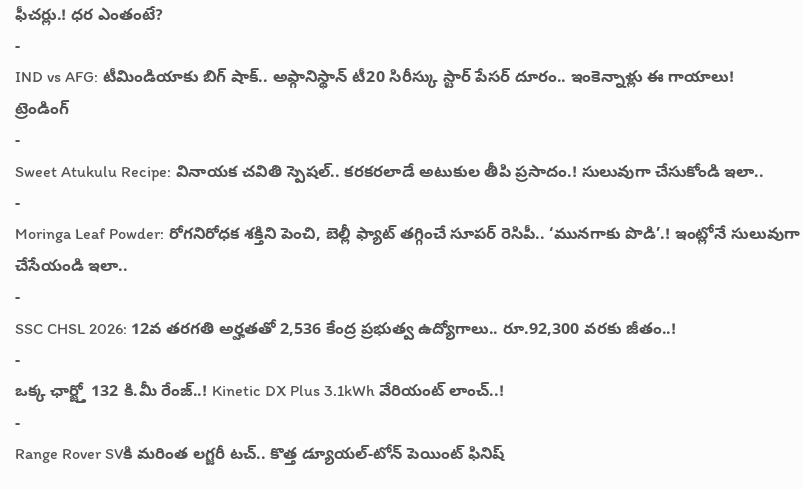ఫీచర్లు.! ధర ఎంతంటే?
-
IND vs AFG: టీమిండియాకు బిగ్ షాక్.. అఫ్గానిస్థాన్ టీ20 సిరీస్కు స్టార్ పేసర్ దూరం.. ఇంకెన్నాళ్లు ఈ గాయాలు!
ట్రెండింగ్
-
Sweet Atukulu Recipe: వినాయక చవితి స్పెషల్.. కరకరలాడే అటుకుల తీపి ప్రసాదం.! సులువుగా చేసుకోండి ఇలా..
-
Moringa Leaf Powder: రోగనిరోధక శక్తిని పెంచి, బెల్లీ ఫ్యాట్ తగ్గించే సూపర్ రెసిపీ.. ‘మునగాకు పొడి’.! ఇంట్లోనే సులువుగా చేసేయండి ఇలా..
-
SSC CHSL 2026: 12వ తరగతి అర్హతతో 2,536 కేంద్ర ప్రభుత్వ ఉద్యోగాలు.. రూ.92,300 వరకు జీతం..!
-
ఒక్క ఛార్జ్తో 132 కి.మీ రేంజ్..! Kinetic DX Plus 3.1kWh వేరియంట్ లాంచ్..!
-
Range Rover SVకి మరింత లగ్జరీ టచ్.. కొత్త డ్యూయల్-టోన్ పెయింట్ ఫినిష్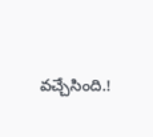వచ్చేసింది.!